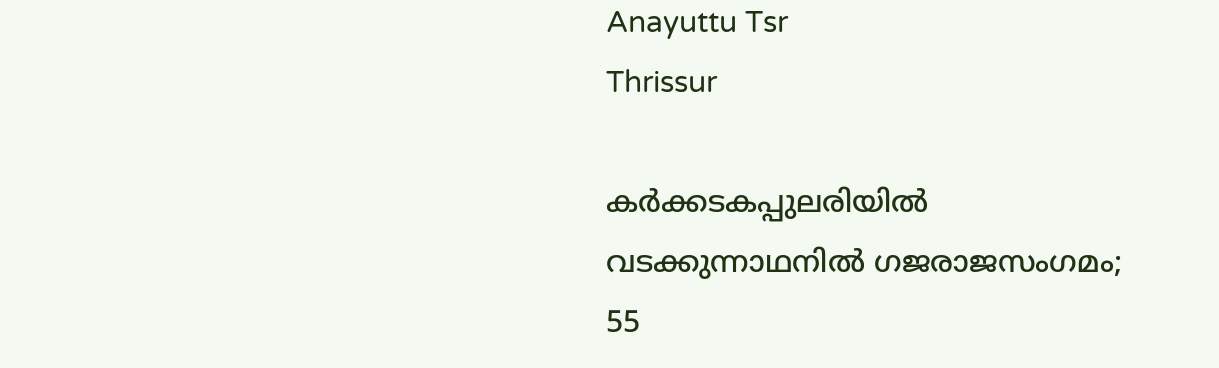Anayuttu Tsr
Thrissur

കർക്കടകപ്പുലരിയിൽ വടക്കുന്നാഥനിൽ ഗജരാജസംഗമം; 55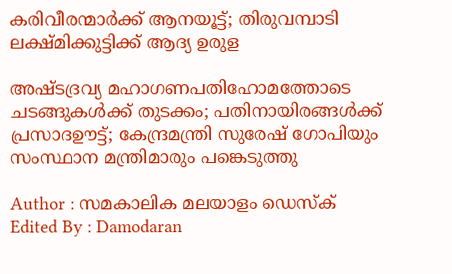കരിവീരന്മാർക്ക് ആനയൂട്ട്; തിരുവമ്പാടി ലക്ഷ്മിക്കുട്ടിക്ക് ആദ്യ ഉരുള

അഷ്ടദ്രവ്യ മഹാഗണപതിഹോമത്തോടെ ചടങ്ങുകൾക്ക് തുടക്കം; പതിനായിരങ്ങൾക്ക് പ്രസാദഊട്ട്; കേന്ദ്രമന്ത്രി സുരേഷ് ഗോപിയും സംസ്ഥാന മന്ത്രിമാരും പങ്കെടുത്തു

Author : സമകാലിക മലയാളം ഡെസ്ക്
Edited By : Damodaran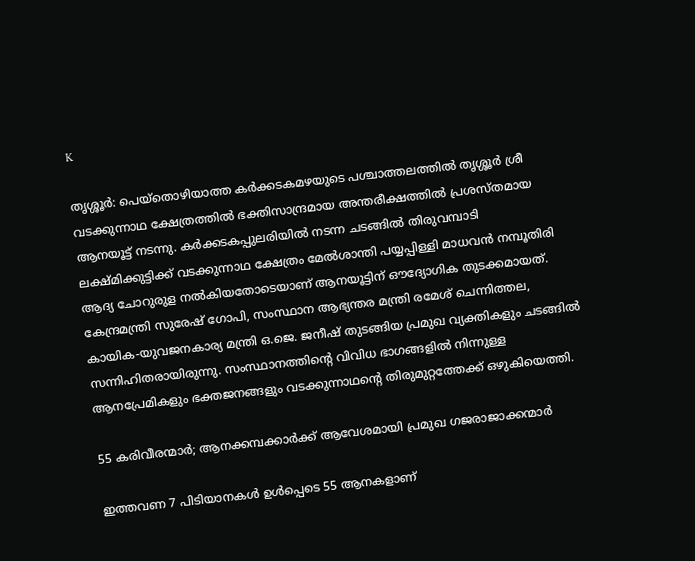K

തൃശ്ശൂർ: പെയ്തൊഴിയാത്ത കർക്കടകമഴയുടെ പശ്ചാത്തലത്തിൽ തൃശ്ശൂർ ശ്രീ വടക്കുന്നാഥ ക്ഷേത്രത്തിൽ ഭക്തിസാന്ദ്രമായ അന്തരീക്ഷത്തിൽ പ്രശസ്തമായ ആനയൂട്ട് നടന്നു. കർക്കടകപ്പുലരിയിൽ നടന്ന ചടങ്ങിൽ തിരുവമ്പാടി ലക്ഷ്മിക്കുട്ടിക്ക് വടക്കുന്നാഥ ക്ഷേത്രം മേൽശാന്തി പയ്യപ്പിള്ളി മാധവൻ നമ്പൂതിരി ആദ്യ ചോറുരുള നൽകിയതോടെയാണ് ആനയൂട്ടിന് ഔദ്യോഗിക തുടക്കമായത്. കേന്ദ്രമന്ത്രി സുരേഷ് ഗോപി, സംസ്ഥാന ആഭ്യന്തര മന്ത്രി രമേശ് ചെന്നിത്തല, കായിക-യുവജനകാര്യ മന്ത്രി ഒ.ജെ. ജനീഷ് തുടങ്ങിയ പ്രമുഖ വ്യക്തികളും ചടങ്ങിൽ സന്നിഹിതരായിരുന്നു. സംസ്ഥാനത്തിന്റെ വിവിധ ഭാഗങ്ങളിൽ നിന്നുള്ള ആനപ്രേമികളും ഭക്തജനങ്ങളും വടക്കുന്നാഥന്റെ തിരുമുറ്റത്തേക്ക് ഒഴുകിയെത്തി.

55 കരിവീരന്മാർ; ആനക്കമ്പക്കാർക്ക് ആവേശമായി പ്രമുഖ ഗജരാജാക്കന്മാർ

ഇത്തവണ 7 പിടിയാനകൾ ഉൾപ്പെടെ 55 ആനകളാണ്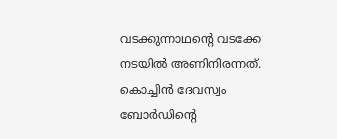വടക്കുന്നാഥന്റെ വടക്കേ നടയിൽ അണിനിരന്നത്. കൊച്ചിൻ ദേവസ്വം ബോർഡിന്റെ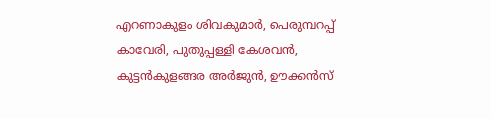എറണാകുളം ശിവകുമാർ, പെരുമ്പറപ്പ് കാവേരി, പുതുപ്പള്ളി കേശവൻ, കുട്ടൻകുളങ്ങര അർജുൻ, ഊക്കൻസ്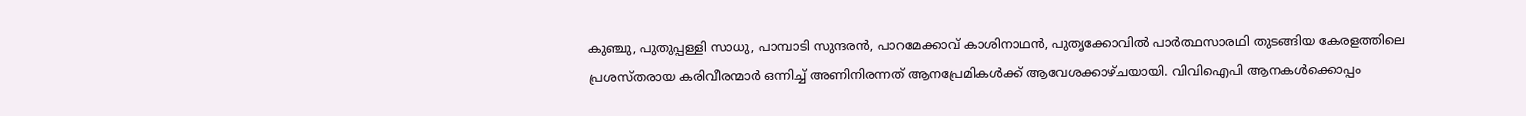കുഞ്ചു, പുതുപ്പള്ളി സാധു, പാമ്പാടി സുന്ദരൻ, പാറമേക്കാവ് കാശിനാഥൻ, പുതൃക്കോവിൽ പാർത്ഥസാരഥി തുടങ്ങിയ കേരളത്തിലെ പ്രശസ്തരായ കരിവീരന്മാർ ഒന്നിച്ച് അണിനിരന്നത് ആനപ്രേമികൾക്ക് ആവേശക്കാഴ്ചയായി. വിവിഐപി ആനകൾക്കൊപ്പം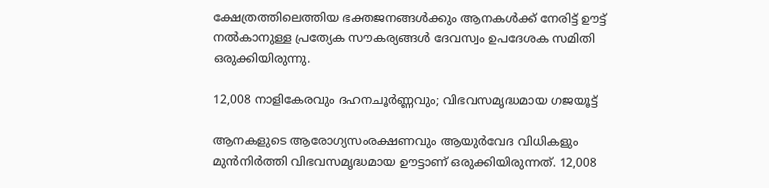ക്ഷേത്രത്തിലെത്തിയ ഭക്തജനങ്ങൾക്കും ആനകൾക്ക് നേരിട്ട് ഊട്ട് നൽകാനുള്ള പ്രത്യേക സൗകര്യങ്ങൾ ദേവസ്വം ഉപദേശക സമിതി ഒരുക്കിയിരുന്നു.

12,008 നാളികേരവും ദഹനചൂർണ്ണവും; വിഭവസമൃദ്ധമായ ഗജയൂട്ട്

ആനകളുടെ ആരോഗ്യസംരക്ഷണവും ആയുർവേദ വിധികളും മുൻനിർത്തി വിഭവസമൃദ്ധമായ ഊട്ടാണ് ഒരുക്കിയിരുന്നത്. 12,008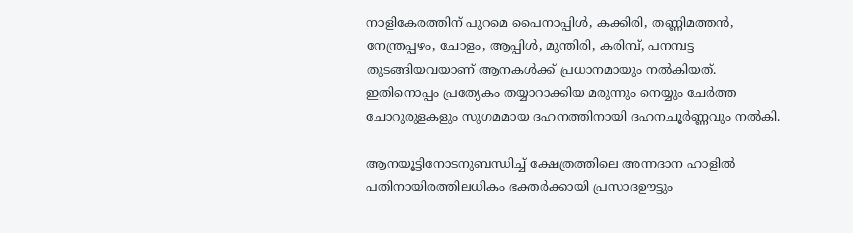നാളികേരത്തിന് പുറമെ പൈനാപ്പിൾ, കക്കിരി, തണ്ണിമത്തൻ, നേന്ത്രപ്പഴം, ചോളം, ആപ്പിൾ, മുന്തിരി, കരിമ്പ്, പനമ്പട്ട തുടങ്ങിയവയാണ് ആനകൾക്ക് പ്രധാനമായും നൽകിയത്. ഇതിനൊപ്പം പ്രത്യേകം തയ്യാറാക്കിയ മരുന്നും നെയ്യും ചേർത്ത ചോറുരുളകളും സുഗമമായ ദഹനത്തിനായി ദഹനചൂർണ്ണവും നൽകി.

ആനയൂട്ടിനോടനുബന്ധിച്ച് ക്ഷേത്രത്തിലെ അന്നദാന ഹാളിൽ പതിനായിരത്തിലധികം ഭക്തർക്കായി പ്രസാദഊട്ടും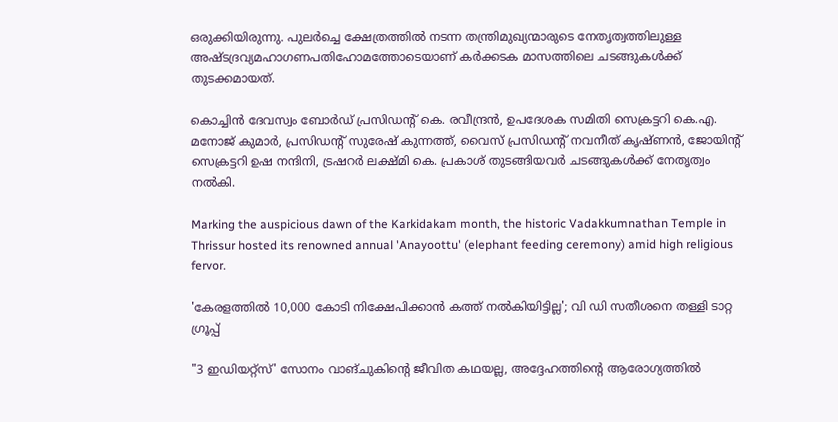ഒരുക്കിയിരുന്നു. പുലർച്ചെ ക്ഷേത്രത്തിൽ നടന്ന തന്ത്രിമുഖ്യന്മാരുടെ നേതൃത്വത്തിലുള്ള അഷ്ടദ്രവ്യമഹാഗണപതിഹോമത്തോടെയാണ് കർക്കടക മാസത്തിലെ ചടങ്ങുകൾക്ക് തുടക്കമായത്.

കൊച്ചിൻ ദേവസ്വം ബോർഡ് പ്രസിഡന്റ് കെ. രവീന്ദ്രൻ, ഉപദേശക സമിതി സെക്രട്ടറി കെ.എ. മനോജ് കുമാർ, പ്രസിഡന്റ് സുരേഷ് കുന്നത്ത്, വൈസ് പ്രസിഡന്റ് നവനീത് കൃഷ്ണൻ, ജോയിന്റ് സെക്രട്ടറി ഉഷ നന്ദിനി, ട്രഷറർ ലക്ഷ്മി കെ. പ്രകാശ് തുടങ്ങിയവർ ചടങ്ങുകൾക്ക് നേതൃത്വം നൽകി.

Marking the auspicious dawn of the Karkidakam month, the historic Vadakkumnathan Temple in Thrissur hosted its renowned annual 'Anayoottu' (elephant feeding ceremony) amid high religious fervor.

'കേരളത്തില്‍ 10,000 കോടി നിക്ഷേപിക്കാന്‍ കത്ത് നല്‍കിയിട്ടില്ല'; വി ഡി സതീശനെ തള്ളി ടാറ്റ ഗ്രൂപ്പ്

"3 ഇഡിയറ്റ്സ്' സോനം വാങ്ചുകിന്റെ ജീവിത കഥയല്ല, അദ്ദേഹത്തിന്റെ ആരോഗ്യത്തിൽ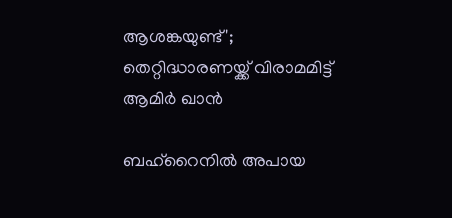ആശങ്കയുണ്ട്'; തെറ്റിദ്ധാരണയ്ക്ക് വിരാമമിട്ട് ആമിർ ഖാൻ

ബഹ്‌റൈനില്‍ അപായ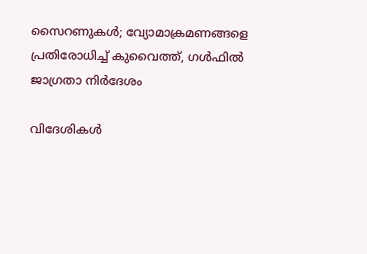സൈറണുകള്‍; വ്യോമാക്രമണങ്ങളെ പ്രതിരോധിച്ച് കുവൈത്ത്, ഗള്‍ഫില്‍ ജാഗ്രതാ നിര്‍ദേശം

വിദേശികള്‍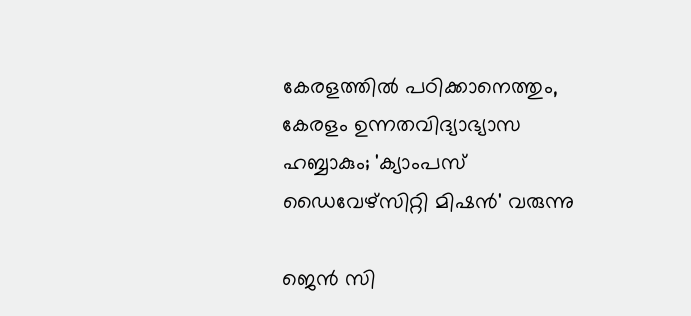കേരളത്തില്‍ പഠിക്കാനെത്തും, കേരളം ഉന്നതവിദ്യാഭ്യാസ ഹബ്ബാകും; 'ക്യാംപസ് ഡൈവേഴ്‌സിറ്റി മിഷന്‍' വരുന്നു

ജെൻ സി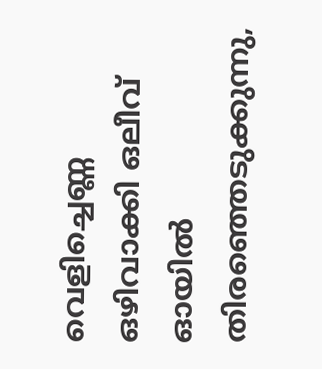വെളിച്ചെണ്ണ ഒഴിവാക്കി ഒലീവ് ഓയിൽ തിരഞ്ഞെടുക്കുന്നു,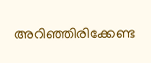അറിഞ്ഞിരിക്കേണ്ട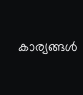കാര്യങ്ങൾ